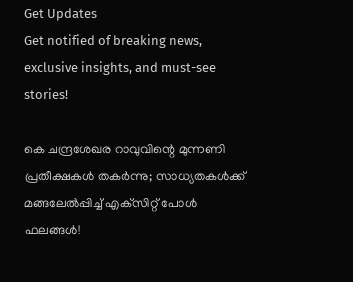Get Updates
Get notified of breaking news, exclusive insights, and must-see stories!

കെ ചന്ദ്രശേഖര റാവുവിന്റെ മുന്നണി പ്രതീക്ഷകള്‍ തകര്‍ന്നു; സാധ്യതകള്‍ക്ക് മങ്ങലേല്‍പ്പിച്ച് എക്‌സിറ്റ് പോള്‍ ഫലങ്ങള്‍!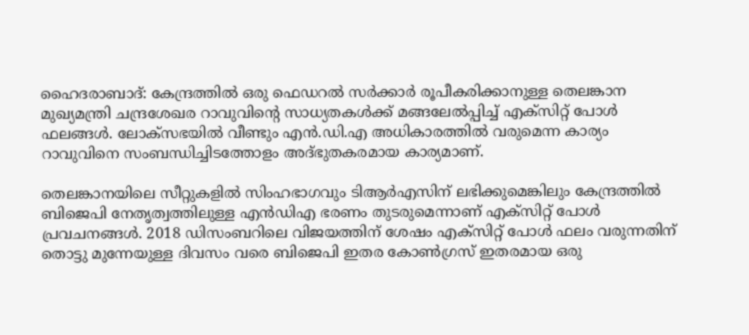ഹൈദരാബാദ്: കേന്ദ്രത്തില്‍ ഒരു ഫെഡറല്‍ സര്‍ക്കാര്‍ രൂപീകരിക്കാനുള്ള തെലങ്കാന മുഖ്യമന്ത്രി ചന്ദ്രശേഖര റാവുവിന്റെ സാധ്യതകള്‍ക്ക് മങ്ങലേല്‍പ്പിച്ച് എക്‌സിറ്റ് പോള്‍ ഫലങ്ങള്‍. ലോക്‌സഭയില്‍ വീണ്ടും എന്‍.ഡി.എ അധികാരത്തില്‍ വരുമെന്ന കാര്യം റാവുവിനെ സംബന്ധിച്ചിടത്തോളം അദ്ഭുതകരമായ കാര്യമാണ്.

തെലങ്കാനയിലെ സീറ്റുകളില്‍ സിംഹഭാഗവും ടിആര്‍എസിന് ലഭിക്കുമെങ്കിലും കേന്ദ്രത്തില്‍ ബിജെപി നേതൃത്വത്തിലുള്ള എന്‍ഡിഎ ഭരണം തുടരുമെന്നാണ് എക്‌സിറ്റ് പോള്‍ പ്രവചനങ്ങള്‍. 2018 ഡിസംബറിലെ വിജയത്തിന് ശേഷം എക്‌സിറ്റ് പോള്‍ ഫലം വരുന്നതിന് തൊട്ടു മുന്നേയുള്ള ദിവസം വരെ ബിജെപി ഇതര കോണ്‍ഗ്രസ് ഇതരമായ ഒരു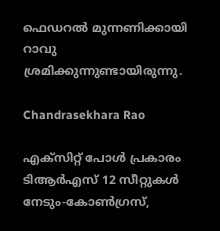ഫെഡറല്‍ മുന്നണിക്കായി റാവു ശ്രമിക്കുന്നുണ്ടായിരുന്നു.

Chandrasekhara Rao

എക്‌സിറ്റ് പോള്‍ പ്രകാരം ടിആര്‍എസ് 12 സീറ്റുകള്‍ നേടും-കോണ്‍ഗ്രസ്,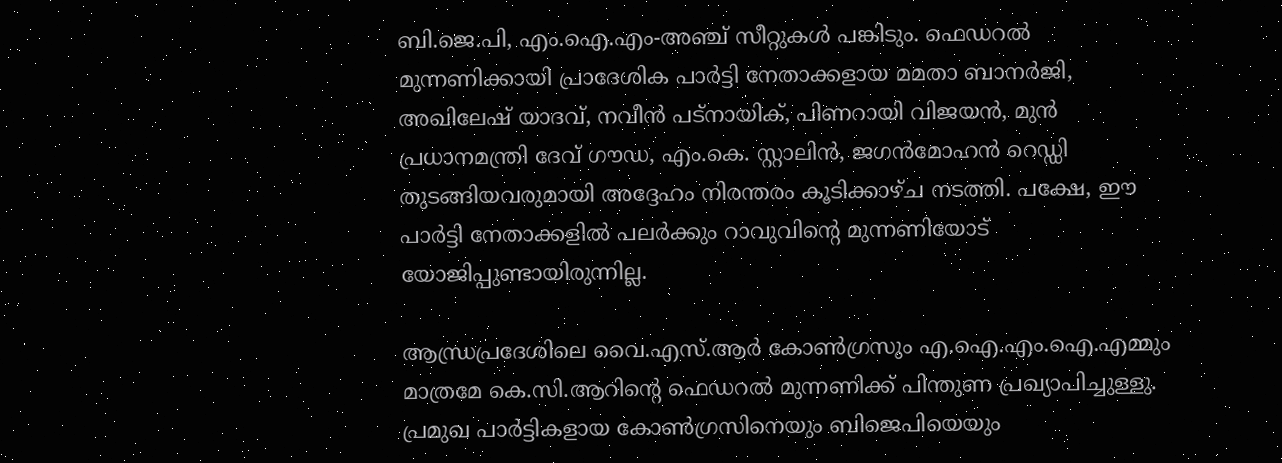ബി.ജെ.പി, എം.ഐ.എം-അഞ്ച് സീറ്റുകള്‍ പങ്കിടും. ഫെഡറല്‍ മുന്നണിക്കായി പ്രാദേശിക പാര്‍ട്ടി നേതാക്കളായ മമതാ ബാനര്‍ജി, അഖിലേഷ് യാദവ്, നവീന്‍ പട്‌നായിക്, പിണറായി വിജയന്‍, മുന്‍ പ്രധാനമന്ത്രി ദേവ് ഗൗഡ, എം.കെ. സ്റ്റാലിന്‍, ജഗന്‍മോഹന്‍ റെഡ്ഡി തുടങ്ങിയവരുമായി അദ്ദേഹം നിരന്തരം കൂടിക്കാഴ്ച നടത്തി. പക്ഷേ, ഈ പാര്‍ട്ടി നേതാക്കളില്‍ പലര്‍ക്കും റാവുവിന്റെ മുന്നണിയോട് യോജിപ്പുണ്ടായിരുന്നില്ല.

ആന്ധ്രപ്രദേശിലെ വൈ.എസ്.ആര്‍ കോണ്‍ഗ്രസും എ.ഐ.എം.ഐ.എമ്മും മാത്രമേ കെ.സി.ആറിന്റെ ഫെഡറല്‍ മുന്നണിക്ക് പിന്തുണ പ്രഖ്യാപിച്ചുള്ളു. പ്രമുഖ പാര്‍ട്ടികളായ കോണ്‍ഗ്രസിനെയും ബിജെപിയെയും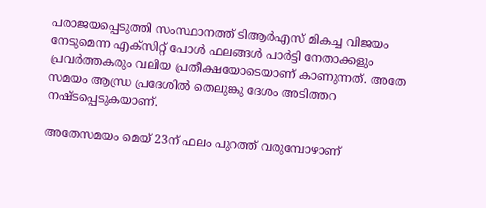പരാജയപ്പെടുത്തി സംസ്ഥാനത്ത് ടിആര്‍എസ് മികച്ച വിജയം നേടുമെന്ന എക്‌സിറ്റ് പോള്‍ ഫലങ്ങള്‍ പാര്‍ട്ടി നേതാക്കളും പ്രവര്‍ത്തകരും വലിയ പ്രതീക്ഷയോടെയാണ് കാണുന്നത്. അതേ സമയം ആന്ധ്ര പ്രദേശില്‍ തെലുങ്കു ദേശം അടിത്തറ നഷ്ടപ്പെടുകയാണ്.

അതേസമയം മെയ് 23ന് ഫലം പുറത്ത് വരുമ്പോഴാണ്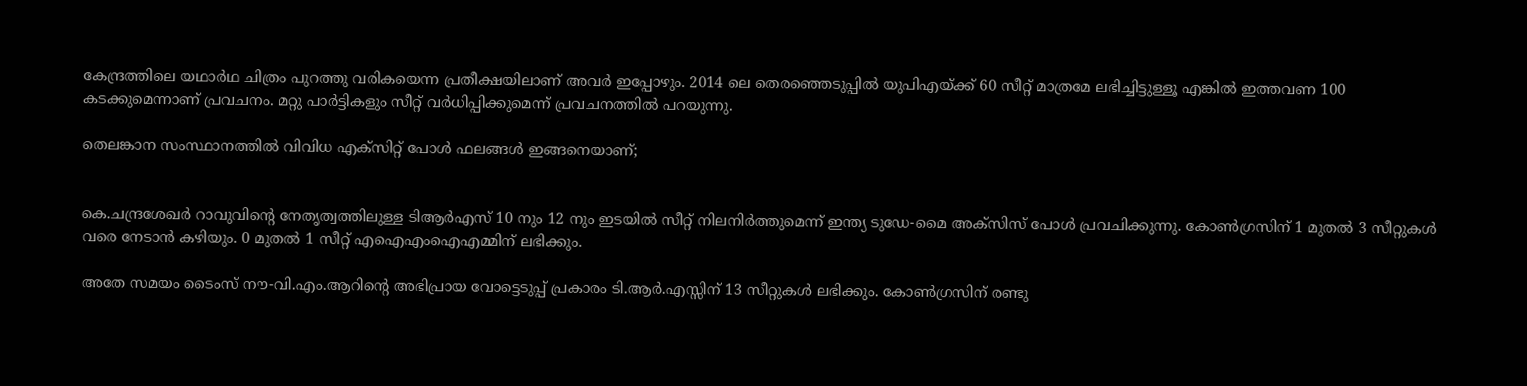കേന്ദ്രത്തിലെ യഥാര്‍ഥ ചിത്രം പുറത്തു വരികയെന്ന പ്രതീക്ഷയിലാണ് അവര്‍ ഇപ്പോഴും. 2014 ലെ തെരഞ്ഞെടുപ്പില്‍ യുപിഎയ്ക്ക് 60 സീറ്റ് മാത്രമേ ലഭിച്ചിട്ടുള്ളൂ എങ്കില്‍ ഇത്തവണ 100 കടക്കുമെന്നാണ് പ്രവചനം. മറ്റു പാര്‍ട്ടികളും സീറ്റ് വര്‍ധിപ്പിക്കുമെന്ന് പ്രവചനത്തില്‍ പറയുന്നു.

തെലങ്കാന സംസ്ഥാനത്തില്‍ വിവിധ എക്‌സിറ്റ് പോള്‍ ഫലങ്ങള്‍ ഇങ്ങനെയാണ്;


കെ.ചന്ദ്രശേഖര്‍ റാവുവിന്റെ നേതൃത്വത്തിലുള്ള ടിആര്‍എസ് 10 നും 12 നും ഇടയില്‍ സീറ്റ് നിലനിര്‍ത്തുമെന്ന് ഇന്ത്യ ടുഡേ-മൈ അക്‌സിസ് പോള്‍ പ്രവചിക്കുന്നു. കോണ്‍ഗ്രസിന് 1 മുതല്‍ 3 സീറ്റുകള്‍ വരെ നേടാന്‍ കഴിയും. 0 മുതല്‍ 1 സീറ്റ് എഐഎംഐഎമ്മിന് ലഭിക്കും.

അതേ സമയം ടൈംസ് നൗ-വി.എം.ആറിന്റെ അഭിപ്രായ വോട്ടെടുപ്പ് പ്രകാരം ടി.ആര്‍.എസ്സിന് 13 സീറ്റുകള്‍ ലഭിക്കും. കോണ്‍ഗ്രസിന് രണ്ടു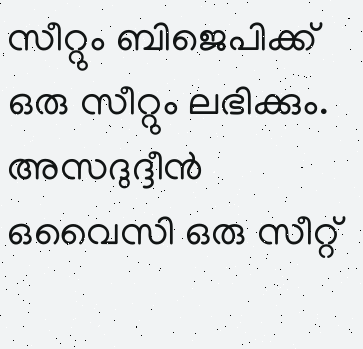സീറ്റും ബിജെപിക്ക് ഒരു സീറ്റും ലഭിക്കും. അസദുദ്ദീന്‍ ഒവൈസി ഒരു സീറ്റ്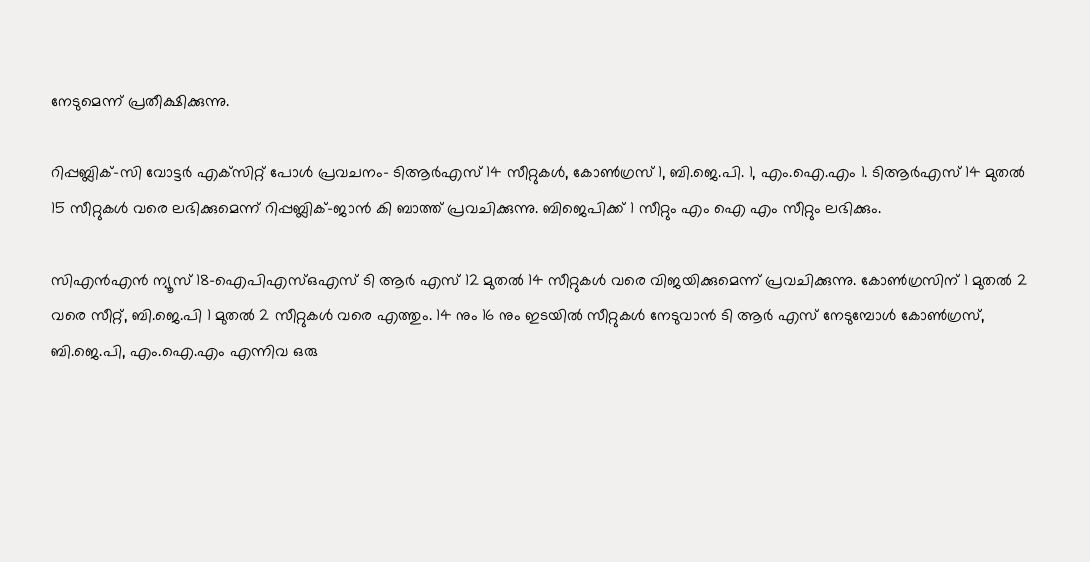നേടുമെന്ന് പ്രതീക്ഷിക്കുന്നു.

റിപ്പബ്ലിക്-സി വോട്ടര്‍ എക്‌സിറ്റ് പോള്‍ പ്രവചനം- ടിആര്‍എസ് 14 സീറ്റുകള്‍, കോണ്‍ഗ്രസ് 1, ബി.ജെ.പി. 1, എം.ഐ.എം 1. ടിആര്‍എസ് 14 മുതല്‍ 15 സീറ്റുകള്‍ വരെ ലഭിക്കുമെന്ന് റിപ്പബ്ലിക്-ജാന്‍ കി ബാത്ത് പ്രവചിക്കുന്നു. ബിജെപിക്ക് 1 സീറ്റും എം ഐ എം സീറ്റും ലഭിക്കും.

സിഎന്‍എന്‍ ന്യൂസ് 18-ഐപിഎസ്ഒഎസ് ടി ആര്‍ എസ് 12 മുതല്‍ 14 സീറ്റുകള്‍ വരെ വിജയിക്കുമെന്ന് പ്രവചിക്കുന്നു. കോണ്‍ഗ്രസിന് 1 മുതല്‍ 2 വരെ സീറ്റ്, ബി.ജെ.പി 1 മുതല്‍ 2 സീറ്റുകള്‍ വരെ എത്തും. 14 നും 16 നും ഇടയില്‍ സീറ്റുകള്‍ നേടുവാന്‍ ടി ആര്‍ എസ് നേടുമ്പോള്‍ കോണ്‍ഗ്രസ്, ബി.ജെ.പി, എം.ഐ.എം എന്നിവ ഒരു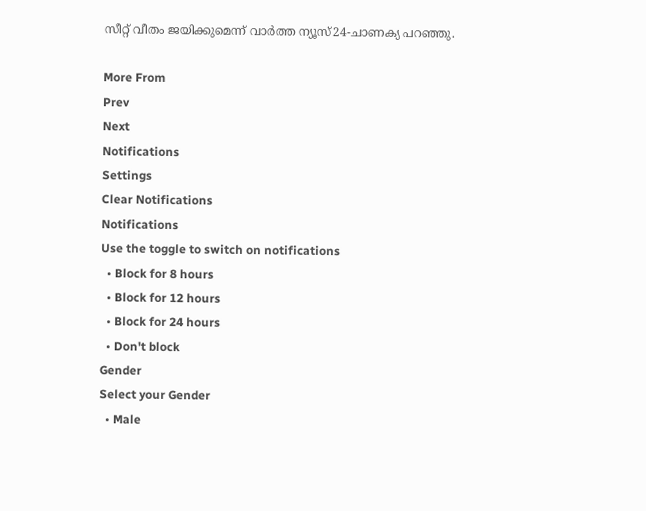സീറ്റ് വീതം ജയിക്കുമെന്ന് വാര്‍ത്ത ന്യൂസ്24-ചാണക്യ പറഞ്ഞു.

More From
Prev
Next
Notifications
Settings
Clear Notifications
Notifications
Use the toggle to switch on notifications
  • Block for 8 hours
  • Block for 12 hours
  • Block for 24 hours
  • Don't block
Gender
Select your Gender
  • Male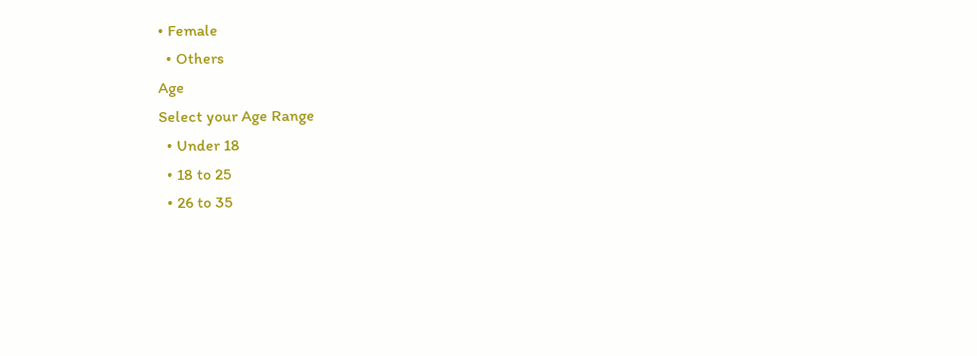• Female
  • Others
Age
Select your Age Range
  • Under 18
  • 18 to 25
  • 26 to 35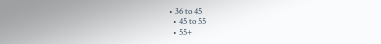• 36 to 45
  • 45 to 55
  • 55+